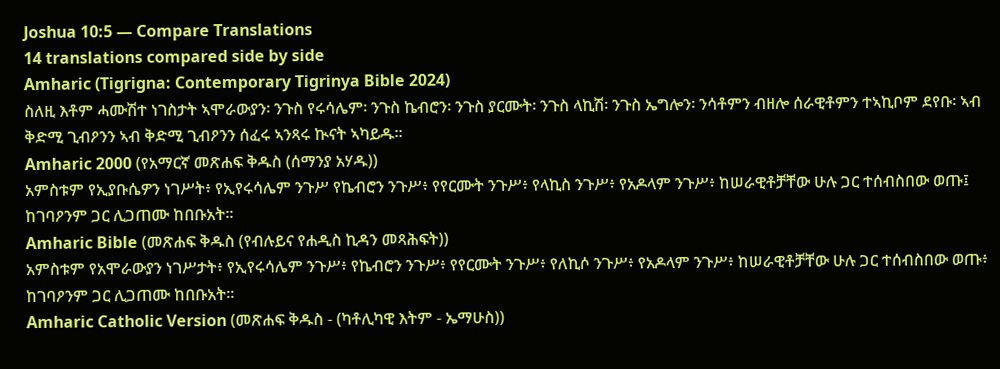Joshua 10:5 — Compare Translations
14 translations compared side by side
Amharic (Tigrigna: Contemporary Tigrinya Bible 2024)
ስለዚ እቶም ሓሙሽተ ነገስታት ኣሞራውያን፡ ንጉስ የሩሳሌም፡ ንጉስ ኬብሮን፡ ንጉስ ያርሙት፡ ንጉስ ላኪሽ፡ ንጉስ ኤግሎን፡ ንሳቶምን ብዘሎ ሰራዊቶምን ተኣኪቦም ደየቡ፡ ኣብ ቅድሚ ጊብዖንን ኣብ ቅድሚ ጊብዖንን ሰፈሩ ኣንጻሩ ኲናት ኣካይዱ።
Amharic 2000 (የአማርኛ መጽሐፍ ቅዱስ (ሰማንያ አሃዱ))
አምስቱም የኢያቡሴዎን ነገሥት፥ የኢየሩሳሌም ንጉሥ የኬብሮን ንጉሥ፥ የየርሙት ንጉሥ፥ የላኪስ ንጉሥ፥ የአዶላም ንጉሥ፥ ከሠራዊቶቻቸው ሁሉ ጋር ተሰብስበው ወጡ፤ ከገባዖንም ጋር ሊጋጠሙ ከበቡአት።
Amharic Bible (መጽሐፍ ቅዱስ (የብሉይና የሐዲስ ኪዳን መጻሕፍት))
አምስቱም የአሞራውያን ነገሥታት፥ የኢየሩሳሌም ንጉሥ፥ የኬብሮን ንጉሥ፥ የየርሙት ንጉሥ፥ የለኪሶ ንጉሥ፥ የአዶላም ንጉሥ፥ ከሠራዊቶቻቸው ሁሉ ጋር ተሰብስበው ወጡ፥ ከገባዖንም ጋር ሊጋጠሙ ከበቡአት።
Amharic Catholic Version (መጽሐፍ ቅዱስ - (ካቶሊካዊ እትም - ኤማሁስ))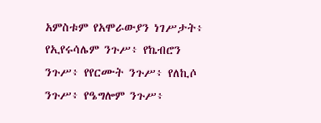አምስቱም የአሞራውያን ነገሥታት፥ የኢየሩሳሌም ንጉሥ፥ የኬብሮን ንጉሥ፥ የየርሙት ንጉሥ፥ የለኪሶ ንጉሥ፥ የዔግሎም ንጉሥ፥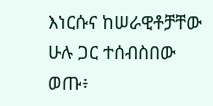እነርሱና ከሠራዊቶቻቸው ሁሉ ጋር ተሰብስበው ወጡ፥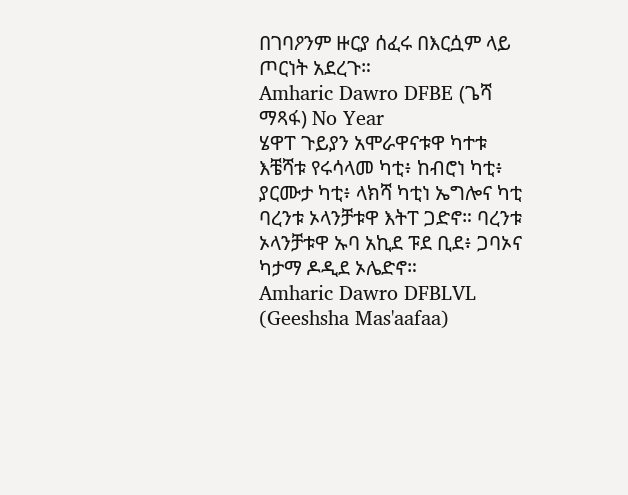በገባዖንም ዙርያ ሰፈሩ በእርሷም ላይ ጦርነት አደረጉ።
Amharic Dawro DFBE (ጌሻ ማጻፋ) No Year
ሄዋፐ ጉይያን አሞራዋናቱዋ ካተቱ እቼሻቱ የሩሳላመ ካቲ፥ ከብሮነ ካቲ፥ ያርሙታ ካቲ፥ ላክሻ ካቲነ ኤግሎና ካቲ ባረንቱ ኦላንቻቱዋ እትፐ ጋድኖ። ባረንቱ ኦላንቻቱዋ ኡባ አኪደ ፑደ ቢደ፥ ጋባኦና ካታማ ዶዲደ ኦሌድኖ።
Amharic Dawro DFBLVL (Geeshsha Mas'aafaa)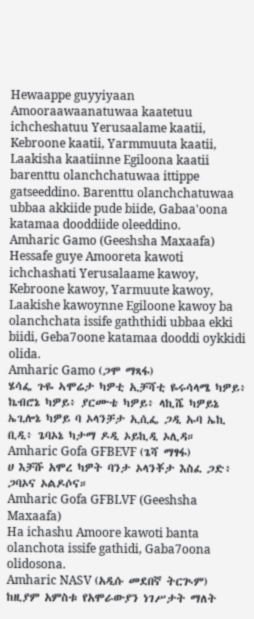Hewaappe guyyiyaan Amooraawaanatuwaa kaatetuu ichcheshatuu Yerusaalame kaatii, Kebroone kaatii, Yarmmuuta kaatii, Laakisha kaatiinne Egiloona kaatii barenttu olanchchatuwaa ittippe gatseeddino. Barenttu olanchchatuwaa ubbaa akkiide pude biide, Gabaa'oona katamaa dooddiide oleeddino.
Amharic Gamo (Geeshsha Maxaafa)
Hessafe guye Amooreta kawoti ichchashati Yerusalaame kawoy, Kebroone kawoy, Yarmuute kawoy, Laakishe kawoynne Egiloone kawoy ba olanchchata issife gaththidi ubbaa ekki biidi, Geba7oone katamaa dooddi oykkidi olida.
Amharic Gamo (ጋሞ ማጻፋ)
ሄሳፌ ጉዬ ኣሞሬታ ካዎቲ ኢቻሻቲ ዬሩሳላሜ ካዎይ፥ ኬብሮኔ ካዎይ፥ ያርሙቴ ካዎይ፥ ላኪሼ ካዎይኔ ኤጊሎኔ ካዎይ ባ ኦላንቻታ ኢሲፌ ጋዲ ኡባ ኤኪ ቢዲ፥ ጌባኦኔ ካታማ ዶዲ ኦይኪዲ ኦሊዳ።
Amharic Gofa GFBEVF (ጌሻ ማፃፋ)
ሀ እቻሹ አሞረ ካዎት ባንታ ኦላንቾታ እስፈ ጋድ፥ ጋባኦና ኦልዶሶና።
Amharic Gofa GFBLVF (Geeshsha Maxaafa)
Ha ichashu Amoore kawoti banta olanchota issife gathidi, Gaba7oona olidosona.
Amharic NASV (አዲሱ መደበኛ ትርጒም)
ከዚያም አምስቱ የአሞራውያን ነገሥታት ማለት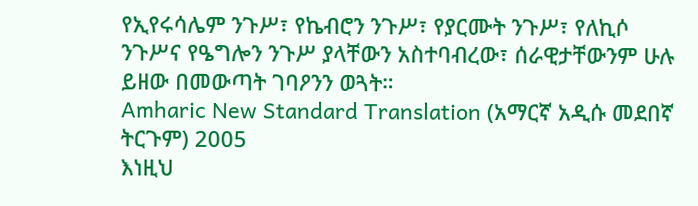የኢየሩሳሌም ንጉሥ፣ የኬብሮን ንጉሥ፣ የያርሙት ንጉሥ፣ የለኪሶ ንጉሥና የዔግሎን ንጉሥ ያላቸውን አስተባብረው፣ ሰራዊታቸውንም ሁሉ ይዘው በመውጣት ገባዖንን ወጓት።
Amharic New Standard Translation (አማርኛ አዲሱ መደበኛ ትርጉም) 2005
እነዚህ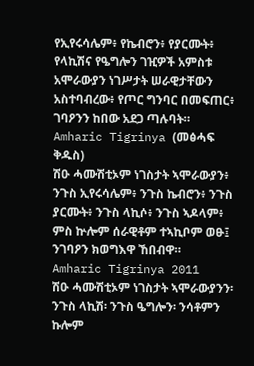የኢየሩሳሌም፥ የኬብሮን፥ የያርሙት፥ የላኪሽና የዔግሎን ገዢዎች አምስቱ አሞራውያን ነገሥታት ሠራዊታቸውን አስተባብረው፥ የጦር ግንባር በመፍጠር፥ ገባዖንን ከበው አደጋ ጣሉባት።
Amharic Tigrinya (መፅሓፍ ቅዱስ)
ሽዑ ሓሙሽቲኦም ነገስታት ኣሞራውያን፥ ንጉስ ኢየሩሳሌም፥ ንጉስ ኬብሮን፥ ንጉስ ያርሙት፥ ንጉስ ላኪሶ፥ ንጉስ ኣዶላም፥ ምስ ኵሎም ሰራዊቶም ተኣኪቦም ወፁ፤ ንገባዖን ክወግእዋ ኸበብዋ።
Amharic Tigrinya 2011
ሽዑ ሓሙሽቲኦም ነገስታት ኣሞራውያንን፡ ንጉስ ላኪሽ፡ ንጉስ ዔግሎን፡ ንሳቶምን ኩሎም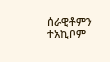ሰራዊቶምን ተአኪቦም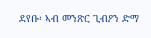ደየቡ፡ ኣብ መንጽር ጊብዖን ድማ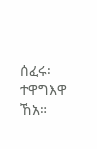ሰፈሩ፡ ተዋግእዋ ኸአ።